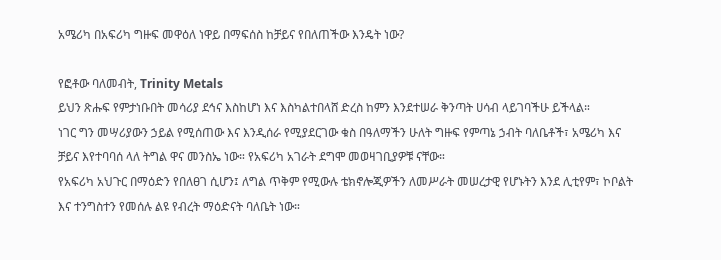አሜሪካ በአፍሪካ ግዙፍ መዋዕለ ነዋይ በማፍሰስ ከቻይና የበለጠችው እንዴት ነው?

የፎቶው ባለመብት, Trinity Metals
ይህን ጽሑፍ የምታነቡበት መሳሪያ ደኅና እስከሆነ እና እስካልተበላሸ ድረስ ከምን እንደተሠራ ቅንጣት ሀሳብ ላይገባችሁ ይችላል።
ነገር ግን መሣሪያውን ኃይል የሚሰጠው እና እንዲሰራ የሚያደርገው ቁስ በዓለማችን ሁለት ግዙፍ የምጣኔ ኃብት ባለቤቶች፣ አሜሪካ እና ቻይና እየተባባሰ ላለ ትግል ዋና መንስኤ ነው። የአፍሪካ አገራት ደግሞ መወዛገቢያዎቹ ናቸው።
የአፍሪካ አህጉር በማዕድን የበለፀገ ሲሆን፤ ለግል ጥቅም የሚውሉ ቴክኖሎጂዎችን ለመሥራት መሠረታዊ የሆኑትን እንደ ሊቲየም፣ ኮቦልት እና ተንግስተን የመሰሉ ልዩ የብረት ማዕድናት ባለቤት ነው።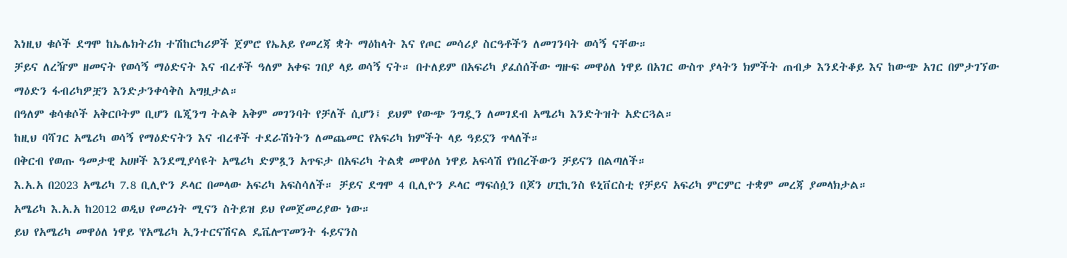እነዚህ ቁሶች ደግሞ ከኤሌክትሪክ ተሽከርካሪዎች ጀምሮ የኤአይ የመረጃ ቋት ማዕከላት እና የጦር መሳሪያ ስርዓቶችን ለመገንባት ወሳኝ ናቸው።
ቻይና ለረዥም ዘመናት የወሳኝ ማዕድናት እና ብረቶች ዓለም አቀፍ ገበያ ላይ ወሳኝ ናት። በተለይም በአፍሪካ ያፈሰሰችው ግዙፍ መዋዕለ ነዋይ በአገር ውስጥ ያላትን ክምችት ጠብቃ እንደትቆይ እና ከውጭ አገር በምታገኘው ማዕድን ፋብሪካዎቿን እንድታንቀሳቅስ አግዟታል።
በዓለም ቁሳቁሶች አቅርቦትም ቢሆን ቤጂንግ ትልቅ አቅም መገንባት የቻለች ሲሆን፤ ይህም የውጭ ንግዷን ለመገደብ አሜሪካ እንድትዝት አድርጓል።
ከዚህ ባሻገር አሜሪካ ወሳኝ የማዕድናትን እና ብረቶች ተደራሽነትን ለመጨመር የአፍሪካ ክምችት ላይ ዓይኗን ጥላለች።
በቅርብ የወጡ ዓመታዊ አሀዞች እንደሚያሳዩት አሜሪካ ድምጿን አጥፍታ በአፍሪካ ትልቋ መዋዕለ ነዋይ አፍሳሽ የነበረችውን ቻይናን በልጣለች።
እ.አ.አ በ2023 አሜሪካ 7.8 ቢሊዮን ዶላር በመላው አፍሪካ አፍስሳለች። ቻይና ደግሞ 4 ቢሊዮን ዶላር ማፍሰሷን በጆን ሀፒኪንስ ዩኒቨርስቲ የቻይና አፍሪካ ምርምር ተቋም መረጃ ያመላክታል።
አሜሪካ እ.አ.አ ከ2012 ወዲህ የመሪነት ሚናን ስትይዝ ይህ የመጀመሪያው ነው።
ይህ የአሜሪካ መዋዕለ ነዋይ 'የአሜሪካ ኢንተርናሽናል ዴቬሎፕመንት ፋይናንስ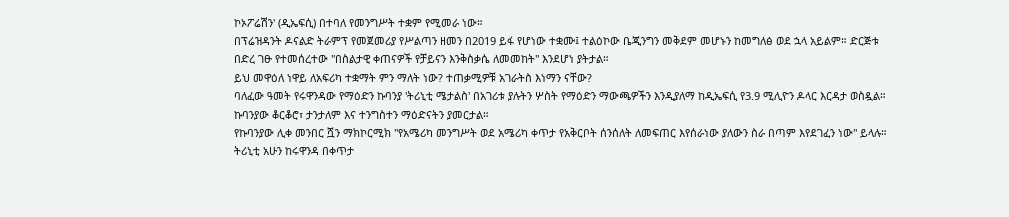ኮኦፖሬሽን' (ዲኤፍሲ) በተባለ የመንግሥት ተቋም የሚመራ ነው።
በፕሬዝዳንት ዶናልድ ትራምፕ የመጀመሪያ የሥልጣን ዘመን በ2019 ይፋ የሆነው ተቋሙ፤ ተልዕኮው ቤጂንግን መቅደም መሆኑን ከመግለፅ ወደ ኋላ አይልም። ድርጅቱ በድረ ገፁ የተመሰረተው "በስልታዊ ቀጠናዎች የቻይናን እንቅስቃሴ ለመመከት" እንደሆነ ያትታል።
ይህ መዋዕለ ነዋይ ለአፍሪካ ተቋማት ምን ማለት ነው? ተጠቃሚዎቹ አገራትስ እነማን ናቸው?
ባለፈው ዓመት የሩዋንዳው የማዕድን ኩባንያ 'ትሪኒቲ ሜታልስ' በአገሪቱ ያሉትን ሦስት የማዕድን ማውጫዎችን እንዲያለማ ከዲኤፍሲ የ3.9 ሚሊዮን ዶላር እርዳታ ወስዷል። ኩባንያው ቆርቆሮ፣ ታንታለም እና ተንግስተን ማዕድናትን ያመርታል።
የኩባንያው ሊቀ መንበር ሿን ማክኮርሚክ "የአሜሪካ መንግሥት ወደ አሜሪካ ቀጥታ የአቅርቦት ሰንሰለት ለመፍጠር እየሰራነው ያለውን ስራ በጣም እየደገፈን ነው" ይላሉ።
ትሪኒቲ አሁን ከሩዋንዳ በቀጥታ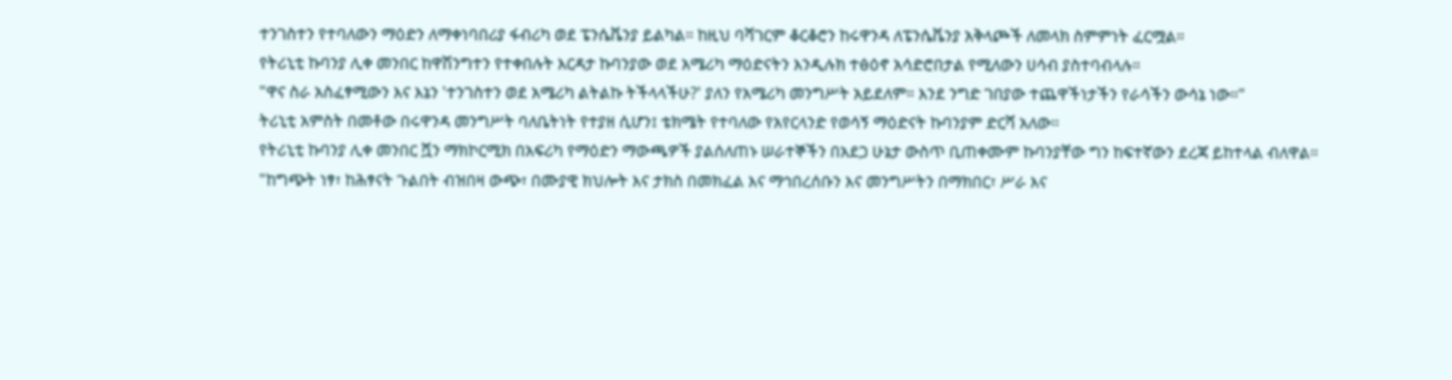ተንገስተን የተባለውን ማዕድን ለማቀነባበሪያ ፋብሪካ ወደ ፔንሴቬንያ ይልካል። ከዚህ ባሻገርም ቆርቆሮን ከሩዋንዳ ለፔንሴቬንያ አቅላጮች ለመላክ ስምምነት ፈርሟል።
የትሪኒቲ ኩባንያ ሊቀ መንበር ከዋሽንግተን የተቀበሉት እርዳታ ኩባንያው ወደ አሜሪካ ማዕድናትን እንዲሉክ ተፅዕኖ አሳድሮበታል የሚለውን ሀሳብ ያስተባብላሉ።
"ዋና ስራ አስፈፃሚውን እና እኔን 'ተንገስተን ወደ አሜሪካ ልትልኩ ትችላላችሁ?' ያለን የአሜሪካ መንግሥት አይደለም። እንደ ንግድ ገበያው ተጨዋችነታችን የራሳችን ውሳኔ ነው።"
ትሪኒቲ አምስት በመቶው በሩዋንዳ መንግሥት ባለቤትነት የተያዘ ሲሆን፤ ቴክሜት የተባለው የአየርላንድ የወሳኝ ማዕድናት ኩባንያም ድርሻ አለው።
የትሪኒቲ ኩባንያ ሊቀ መንበር ሿን ማክኮርሚክ በአፍሪካ የማዕድን ማውጫዎች ያልሰለጠኑ ሠራተኞችን በአደጋ ሁኔታ ውስጥ ቢጠቀሙም ኩባንያቸው ግን ከፍተኛውን ደረጃ ይከተላል ብለዋል።
"ከግጭት ነፃ፣ ከሕፃናት ጉልበት ብዝበዛ ውጭ፣ በሙያዊ ክህሎት እና ታክስ በመክፈል እና ማኅበረሰቡን እና መንግሥትን በማክበር፣ ሥራ እና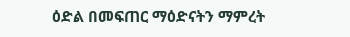ዕድል በመፍጠር ማዕድናትን ማምረት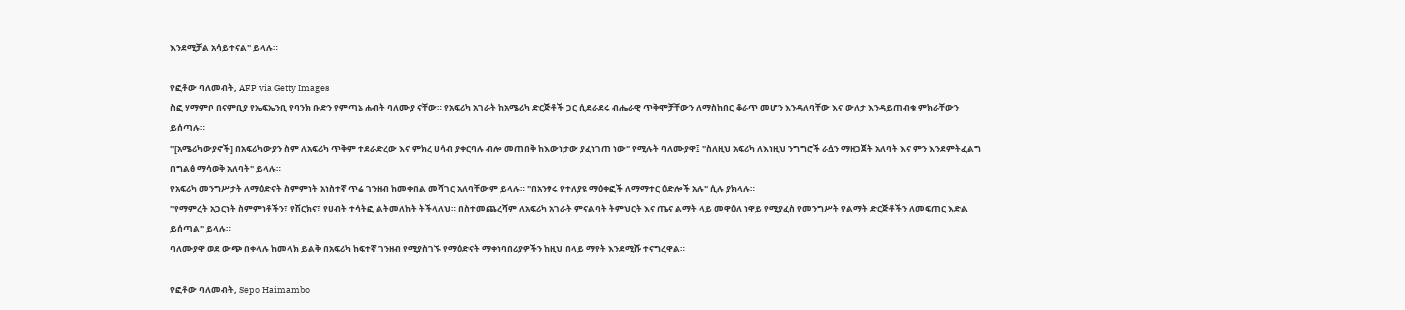እንደሚቻል አሳይተናል" ይላሉ።

የፎቶው ባለመብት, AFP via Getty Images
ስፎ ሃማምቦ በናምቢያ የኤፍኤንቢ የባንክ ቡድን የምጣኔ ሐብት ባለሙያ ናቸው። የአፍሪካ አገራት ከአሜሪካ ድርጅቶች ጋር ሲደራደሩ ብሔራዊ ጥቅሞቻቸውን ለማስከበር ቆራጥ መሆን እንዳለባቸው እና ውለታ እንዳይጠብቁ ምክራቸውን ይሰጣሉ።
"[አሜሪካውያኖች] በአፍሪካውያን ስም ለአፍሪካ ጥቅም ተደራድረው እና ምክረ ሀሳብ ያቀርባሉ ብሎ መጠበቅ ከእውነታው ያፈነገጠ ነው" የሚሉት ባለሙያዋ፤ "ስለዚህ አፍሪካ ለእነዚህ ንግግሮች ራሷን ማዘጋጀት አለባት እና ምን እንደምትፈልግ በግልፅ ማሳወቅ አለባት" ይላሉ።
የአፍሪካ መንግሥታት ለማዕድናት ስምምነት አነስተኛ ጥሬ ገንዘብ ከመቀበል መሻገር አለባቸውም ይላሉ። "በአንፃሩ የተለያዩ ማዕቀፎች ለማማተር ዕድሎች አሉ" ሲሉ ያክላሉ።
"የማምረት አጋርነት ስምምነቶችን፣ የሽርክና፣ የሀብት ተሳትፎ ልትመለከት ትችላለህ። በስተመጨረሻም ለአፍሪካ አገራት ምናልባት ትምህርት እና ጤና ልማት ላይ መዋዕለ ነዋይ የሚያፈስ የመንግሥት የልማት ድርጅቶችን ለመፍጠር እድል ይሰጣል" ይላሉ።
ባለሙያዋ ወደ ውጭ በቀላሉ ከመላክ ይልቅ በአፍሪካ ከፍተኛ ገንዘብ የሚያስገኙ የማዕድናት ማቀነባበሪያዎችን ከዚህ በላይ ማየት እንደሚሹ ተናግረዋል።

የፎቶው ባለመብት, Sepo Haimambo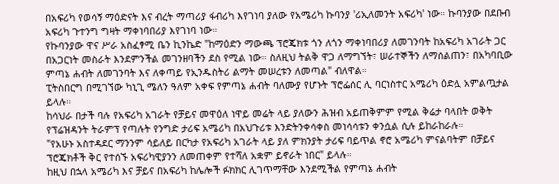በአፍሪካ የወሳኝ ማዕድናት እና ብረት ማጣሪያ ፋብሪካ እየገነባ ያለው የአሜሪካ ኩባንያ 'ሪኢለመንት አፍሪካ' ነው። ኩባንያው በደቡብ አፍሪካ ጉተንግ ግዛት ማቀነባበሪያ እየገነባ ነው።
የኩባንያው ዋና ሥራ አስፈፃሚ ቤን ኪንኬድ "ከማዕድን ማውጫ ፕሮጄክቱ ጎን ለጎን ማቀነባበሪያ ለመገንባት ከአፍሪካ አገራት ጋር በአጋርነት መስራት እንደምንችል መገንዘባችን ደስ የሚል ነው። ስለዚህ ትልቅ ዋጋ ለማግኘት፣ ሠራተኞችን ለማሰልጠን፣ በአካባቢው ምጣኔ ሐብት ለመገንባት እና ለቀጣይ የኢንዱስትሪ ልማት መሠረቱን ለመጣል" ብለዋል።
ፒትስበርግ በሚገኘው ካኒጊ ሜለን ዓለም አቀፍ የምጣኔ ሐብት ባለሙያ የሆኑት ፕሮፌሰር ሊ ባርነስተር አሜሪካ ዕድሏ አምልጧታል ይላሉ።
ከሳህራ በታች ባሉ የአፍሪካ አገራት የቻይና መዋዕለ ነዋይ መሬት ላይ ያለውን ሕዝብ አይጠቅምም የሚል ቅሬታ ባላበት ወቅት የፕሬዝዳንት ትራምፕ የጣሉት የንግድ ታሪፍ አሜሪካ በአህጉሪቱ እንድትንቀሳቀስ መነሳሳቱን ቀንሷል ሲሉ ይከራከራሉ።
"የአሁኑ አስተዳደር ማንንም ሳይለይ በርካታ የአፍሪካ አገራት ላይ ያለ ምክንያት ታሪፍ ባይጥል ኖሮ አሜሪካ ምናልባትም በቻይና ፕሮጄክቶች ቅር የተሰኙ አፍሪካዊያንን ለመጠቀም የተሻለ አቋም ይኖራት ነበር" ይላሉ።
ከዚህ በኋላ አሜሪካ እና ቻይና በአፍሪካ ከሌሎች ፉክክር ሊገጥማቸው እንደሚችል የምጣኔ ሐብት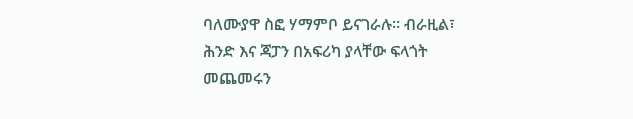ባለሙያዋ ስፎ ሃማምቦ ይናገራሉ። ብራዚል፣ ሕንድ እና ጃፓን በአፍሪካ ያላቸው ፍላጎት መጨመሩን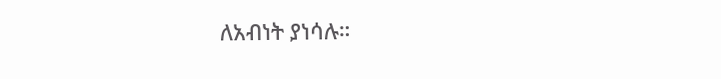ለአብነት ያነሳሉ።